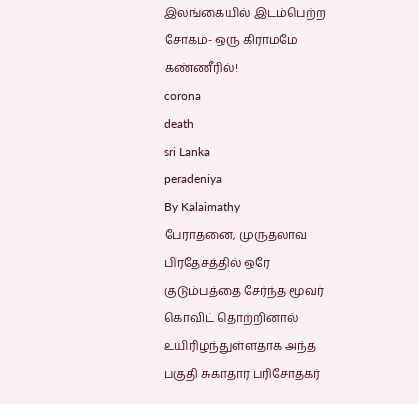இலங்கையில் இடம்பெற்ற சோகம்- ஒரு கிராமமே கண்ணீரில்!
corona
death
sri Lanka
peradeniya
By Kalaimathy
பேராதனை, முருதலாவ பிரதேசத்தில் ஒரே குடும்பத்தை சேர்ந்த மூவர் கொவிட் தொற்றினால் உயிரிழந்துள்ளதாக அந்த பகுதி சுகாதார பரிசோதகர்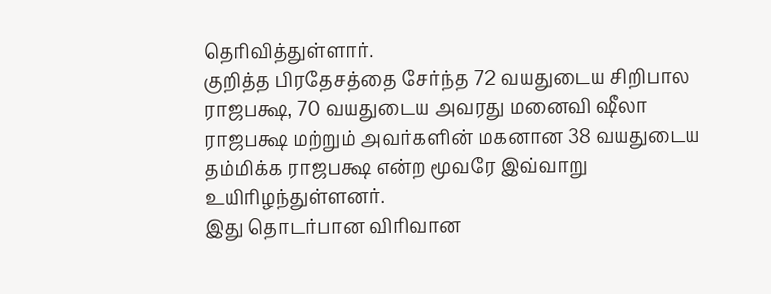தெரிவித்துள்ளார்.
குறித்த பிரதேசத்தை சேர்ந்த 72 வயதுடைய சிறிபால ராஜபக்ஷ, 70 வயதுடைய அவரது மனைவி ஷீலா ராஜபக்ஷ மற்றும் அவர்களின் மகனான 38 வயதுடைய தம்மிக்க ராஜபக்ஷ என்ற மூவரே இவ்வாறு உயிரிழந்துள்ளனர்.
இது தொடர்பான விரிவான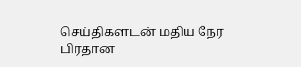செய்திகளடன் மதிய நேர பிரதான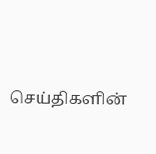செய்திகளின்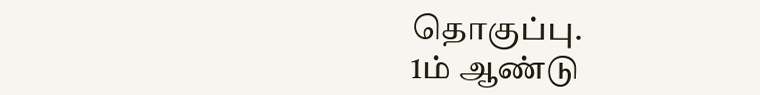தொகுப்பு.
1ம் ஆண்டு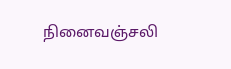நினைவஞ்சலி